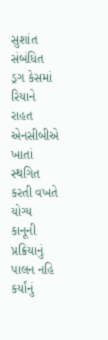સુશાંત સંબંધિત ડ્રગ કેસમાં રિયાને રાહત
એનસીબીએ ખાતાં સ્થગિત કરતી વખતે યોગ્ય કાનૂની પ્રક્રિયાનું પાલન નહિ કર્યાંનું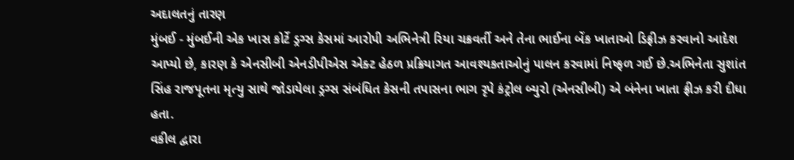અદાલતનું તારણ
મુંબઈ - મુંબઈની એક ખાસ કોર્ટે ડ્રગ્સ કેસમાં આરોપી અભિનેત્રી રિયા ચક્રવર્તી અને તેના ભાઈના બેંક ખાતાઓ ડિફ્રીઝ કરવાનો આદેશ આપ્યો છે, કારણ કે એનસીબી એનડીપીએસ એક્ટ હેઠળ પ્રક્રિયાગત આવશ્યકતાઓનું પાલન કરવામાં નિષ્ફળ ગઈ છે.અભિનેતા સુશાંત સિંહ રાજપૂતના મૃત્યુ સાથે જોડાયેલા ડ્રગ્સ સંબંધિત કેસની તપાસના ભાગ રૃપે કંટ્રોલ બ્યુરો (એનસીબી) એ બંનેના ખાતા ફ્રીઝ કરી દીધા હતા.
વકીલ દ્વારા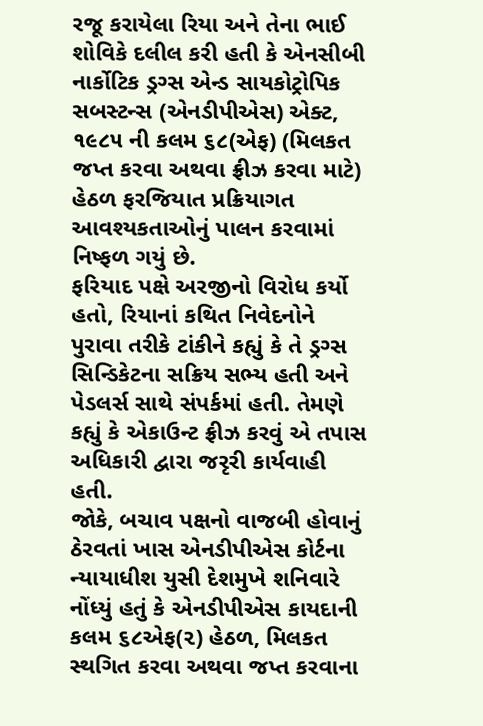રજૂ કરાયેલા રિયા અને તેના ભાઈ શોવિકે દલીલ કરી હતી કે એનસીબી નાર્કોટિક ડ્રગ્સ એન્ડ સાયકોટ્રોપિક સબસ્ટન્સ (એનડીપીએસ) એક્ટ, ૧૯૮૫ ની કલમ ૬૮(એફ) (મિલકત જપ્ત કરવા અથવા ફ્રીઝ કરવા માટે) હેઠળ ફરજિયાત પ્રક્રિયાગત આવશ્યકતાઓનું પાલન કરવામાં નિષ્ફળ ગયું છે.
ફરિયાદ પક્ષે અરજીનો વિરોધ કર્યો હતો, રિયાનાં કથિત નિવેદનોને પુરાવા તરીકે ટાંકીને કહ્યું કે તે ડ્રગ્સ સિન્ડિકેટના સક્રિય સભ્ય હતી અને પેડલર્સ સાથે સંપર્કમાં હતી. તેમણે કહ્યું કે એકાઉન્ટ ફ્રીઝ કરવું એ તપાસ અધિકારી દ્વારા જરૃરી કાર્યવાહી હતી.
જોકે, બચાવ પક્ષનો વાજબી હોવાનું ઠેરવતાં ખાસ એનડીપીએસ કોર્ટના ન્યાયાધીશ યુસી દેશમુખે શનિવારે નોંધ્યું હતું કે એનડીપીએસ કાયદાની કલમ ૬૮એફ(૨) હેઠળ, મિલકત સ્થગિત કરવા અથવા જપ્ત કરવાના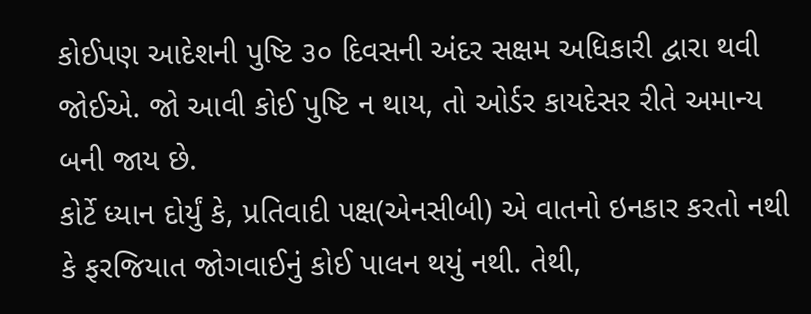કોઈપણ આદેશની પુષ્ટિ ૩૦ દિવસની અંદર સક્ષમ અધિકારી દ્વારા થવી જોઈએ. જો આવી કોઈ પુષ્ટિ ન થાય, તો ઓર્ડર કાયદેસર રીતે અમાન્ય બની જાય છે.
કોર્ટે ધ્યાન દોર્યું કે, પ્રતિવાદી પક્ષ(એનસીબી) એ વાતનો ઇનકાર કરતો નથી કે ફરજિયાત જોગવાઈનું કોઈ પાલન થયું નથી. તેથી,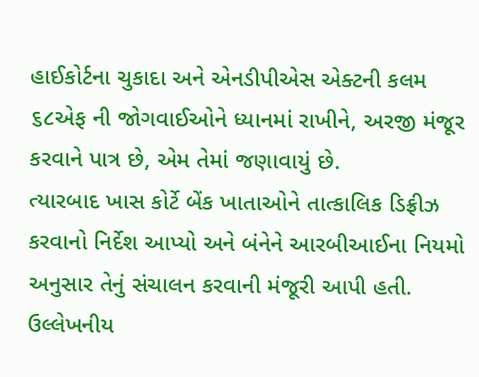હાઈકોર્ટના ચુકાદા અને એનડીપીએસ એક્ટની કલમ ૬૮એફ ની જોગવાઈઓને ધ્યાનમાં રાખીને, અરજી મંજૂર કરવાને પાત્ર છે, એમ તેમાં જણાવાયું છે.
ત્યારબાદ ખાસ કોર્ટે બેંક ખાતાઓને તાત્કાલિક ડિફ્રીઝ કરવાનો નિર્દેશ આપ્યો અને બંનેને આરબીઆઈના નિયમો અનુસાર તેનું સંચાલન કરવાની મંજૂરી આપી હતી.
ઉલ્લેખનીય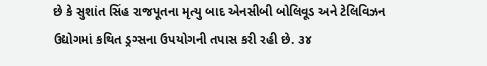છે કે સુશાંત સિંહ રાજપૂતના મૃત્યુ બાદ એનસીબી બોલિવૂડ અને ટેલિવિઝન ઉદ્યોગમાં કથિત ડ્રગ્સના ઉપયોગની તપાસ કરી રહી છે. ૩૪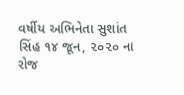વર્ષીય અભિનેતા સુશાંત સિંહ ૧૪ જૂન, ૨૦૨૦ ના રોજ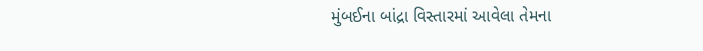મુંબઈના બાંદ્રા વિસ્તારમાં આવેલા તેમના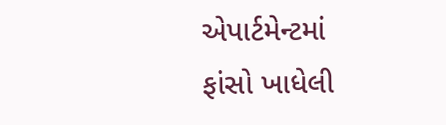એપાર્ટમેન્ટમાં ફાંસો ખાધેલી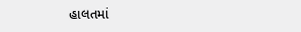હાલતમાં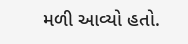મળી આવ્યો હતો.